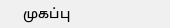முகப்பு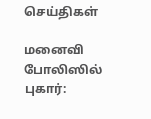செய்திகள்

மனைவி போலிஸில் புகார்: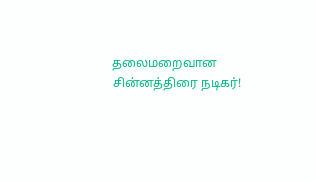தலைமறைவான சின்னத்திரை நடிகர்!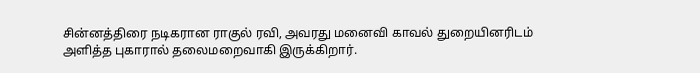சின்னத்திரை நடிகரான ராகுல் ரவி, அவரது மனைவி காவல் துறையினரிடம் அளித்த புகாரால் தலைமறைவாகி இருக்கிறார்.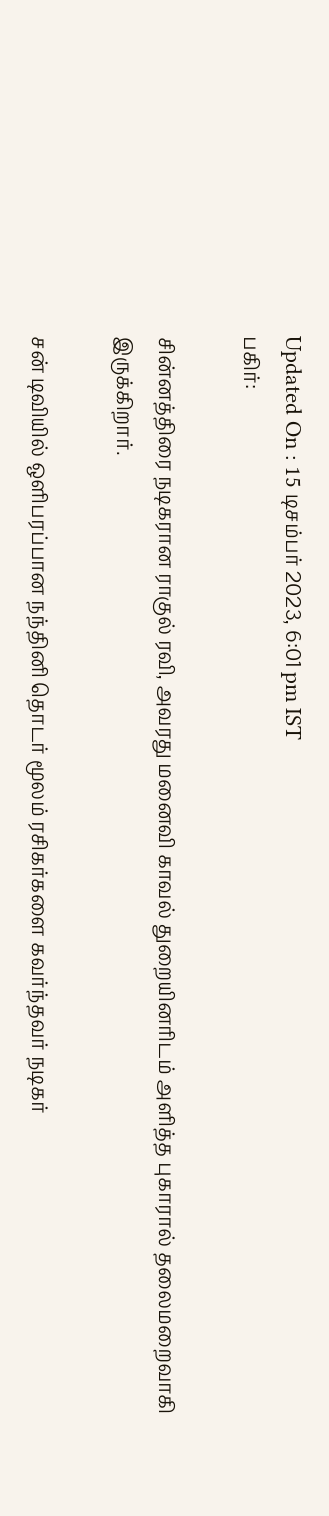Updated On : 15 டிசம்பர் 2023, 6:01 pm IST
பகிர்:

சின்னத்திரை நடிகரான ராகுல் ரவி, அவரது மனைவி காவல் துறையினரிடம் அளித்த புகாரால் தலைமறைவாகி இருக்கிறார்.

சன் டிவியில் ஒளிபரப்பான நந்தினி தொடர் மூலம் ரசிகர்களை கவர்ந்தவர் நடிகர்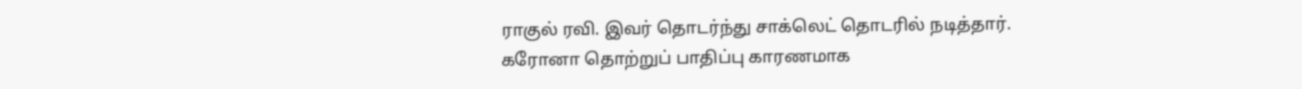ராகுல் ரவி. இவர் தொடர்ந்து சாக்லெட் தொடரில் நடித்தார். கரோனா தொற்றுப் பாதிப்பு காரணமாக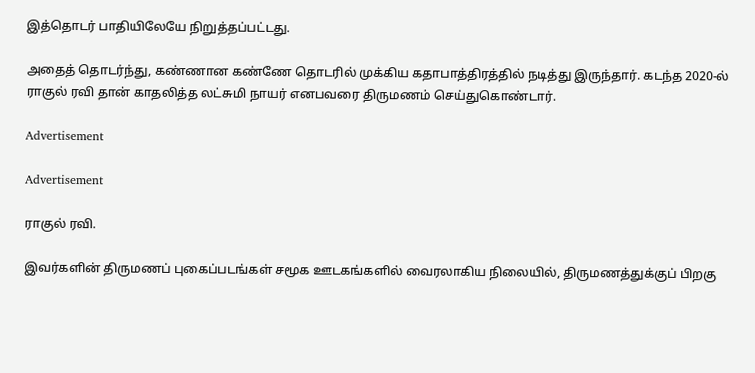இத்தொடர் பாதியிலேயே நிறுத்தப்பட்டது.

அதைத் தொடர்ந்து, கண்ணான கண்ணே தொடரில் முக்கிய கதாபாத்திரத்தில் நடித்து இருந்தார். கடந்த 2020-ல் ராகுல் ரவி தான் காதலித்த லட்சுமி நாயர் எனபவரை திருமணம் செய்துகொண்டார்.

Advertisement

Advertisement

ராகுல் ரவி.

இவர்களின் திருமணப் புகைப்படங்கள் சமூக ஊடகங்களில் வைரலாகிய நிலையில், திருமணத்துக்குப் பிறகு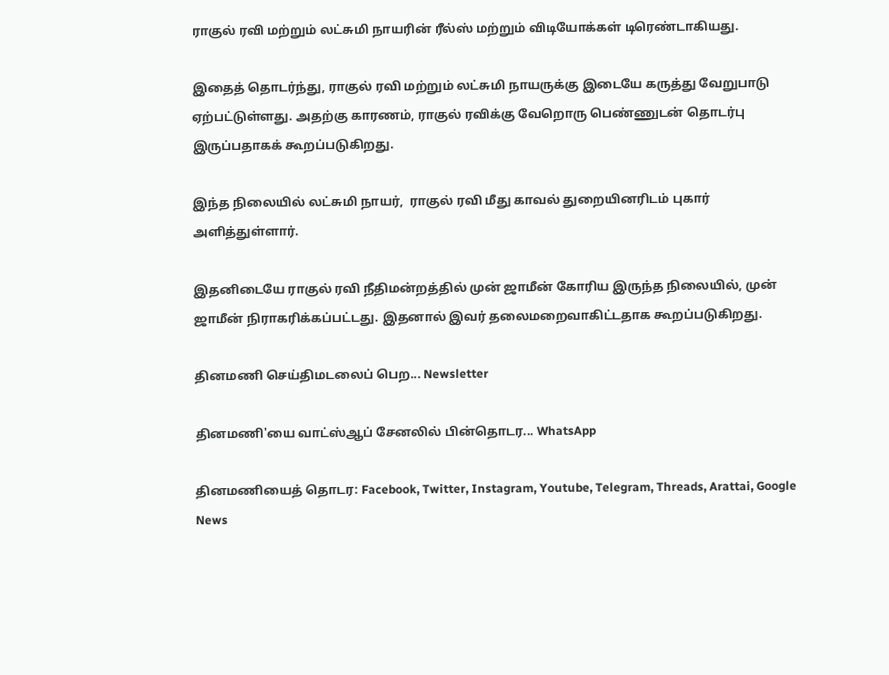ராகுல் ரவி மற்றும் லட்சுமி நாயரின் ரீல்ஸ் மற்றும் விடியோக்கள் டிரெண்டாகியது.

இதைத் தொடர்ந்து, ராகுல் ரவி மற்றும் லட்சுமி நாயருக்கு இடையே கருத்து வேறுபாடு ஏற்பட்டுள்ளது. அதற்கு காரணம், ராகுல் ரவிக்கு வேறொரு பெண்ணுடன் தொடர்பு இருப்பதாகக் கூறப்படுகிறது.

இந்த நிலையில் லட்சுமி நாயர்,  ராகுல் ரவி மீது காவல் துறையினரிடம் புகார் அளித்துள்ளார்.

இதனிடையே ராகுல் ரவி நீதிமன்றத்தில் முன் ஜாமீன் கோரிய இருந்த நிலையில், முன் ஜாமீன் நிராகரிக்கப்பட்டது. இதனால் இவர் தலைமறைவாகிட்டதாக கூறப்படுகிறது.

தினமணி செய்திமடலைப் பெற... Newsletter

தினமணி'யை வாட்ஸ்ஆப் சேனலில் பின்தொடர... WhatsApp

தினமணியைத் தொடர: Facebook, Twitter, Instagram, Youtube, Telegram, Threads, Arattai, Google News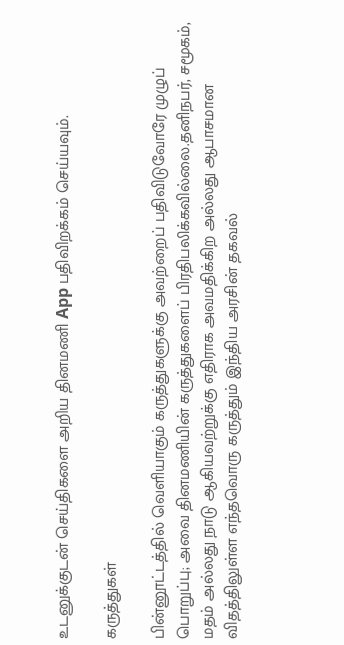உடனுக்குடன் செய்திகளை அறிய தினமணி App பதிவிறக்கம் செய்யவும்.

கருத்துகள்

பின்னூட்டத்தில் வெளியாகும் கருத்துகளுக்கு அவற்றைப் பதிவிடுவோரே முழுப் பொறுப்பு; அவை தினமணியின் கருத்துகளைப் பிரதிபலிக்கவில்லை.தனிநபர், சமூகம், மதம் அல்லது நாடு ஆகியவற்றுக்கு எதிராக அவமதிக்கிற அல்லது ஆபாசமான விதத்திலுள்ள எந்தவொரு கருத்தும் இந்திய அரசின் தகவல்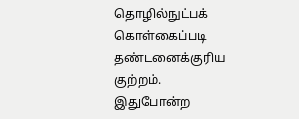தொழில்நுட்பக் கொள்கைப்படி தண்டனைக்குரிய குற்றம். இதுபோன்ற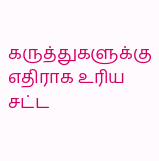கருத்துகளுக்கு எதிராக உரிய சட்ட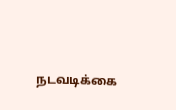நடவடிக்கை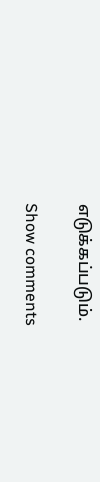எடுக்கப்படும்.

Show comments